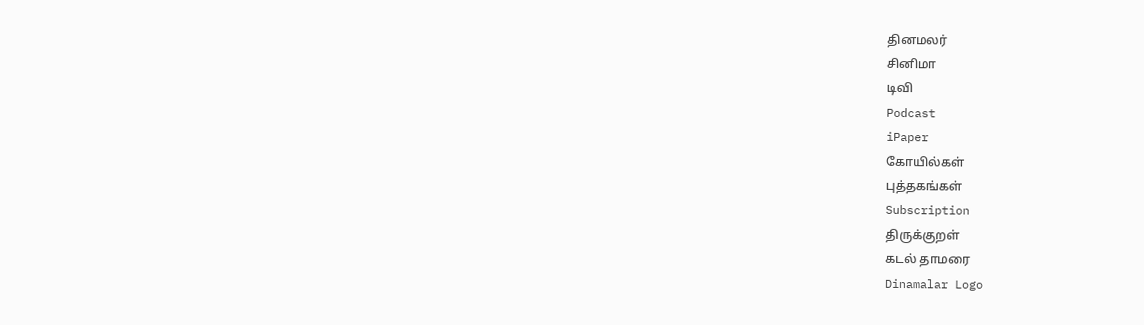தினமலர்
சினிமா
டிவி
Podcast
iPaper
கோயில்கள்
புத்தகங்கள்
Subscription
திருக்குறள்
கடல் தாமரை
Dinamalar Logo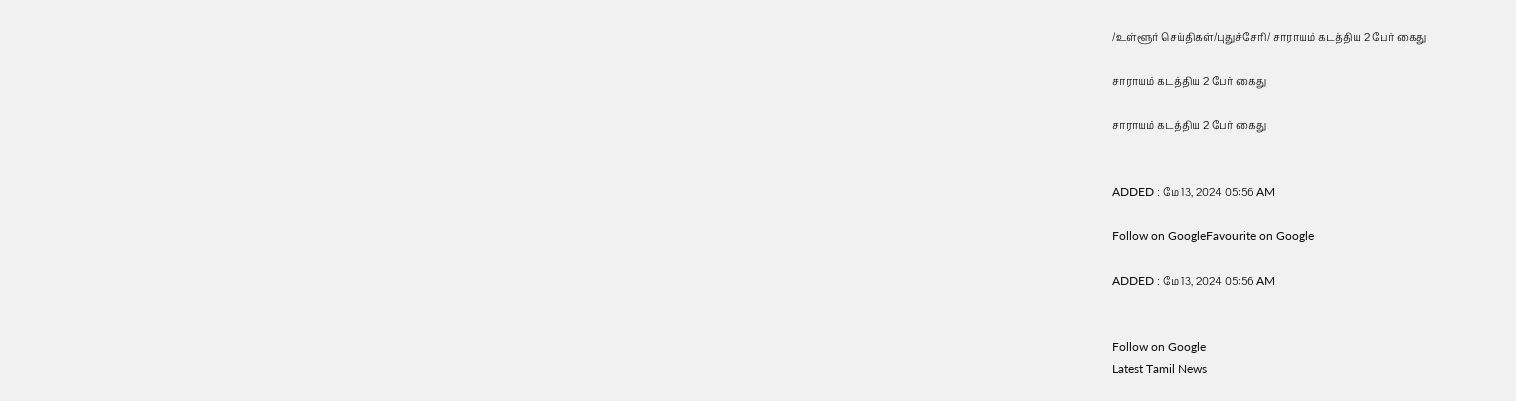/உள்ளூர் செய்திகள்/புதுச்சேரி/ சாராயம் கடத்திய 2 பேர் கைது

சாராயம் கடத்திய 2 பேர் கைது

சாராயம் கடத்திய 2 பேர் கைது


ADDED : மே 13, 2024 05:56 AM

Follow on GoogleFavourite on Google

ADDED : மே 13, 2024 05:56 AM


Follow on Google
Latest Tamil News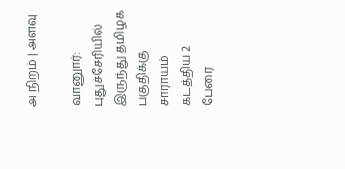அ நிறம் | அளவு

வானுார்: புதுச்சேரியில் இருந்து தமிழக பகுதிக்கு சாராயம் கடத்திய 2 பேரை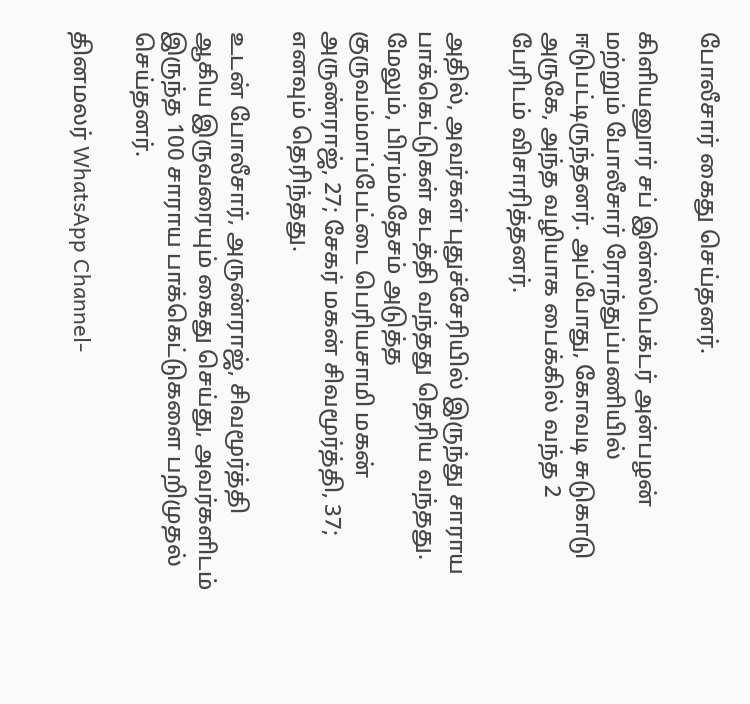போலீசார் கைது செய்தனர்.

கிளியனுார் சப் இன்ஸ்பெக்டர் அன்பழன் மற்றும் போலீசார் ரோந்துப்பணியில் ஈடுபட்டிருந்தனர். அப்போது, கோவடி சுடுகாடு அருகே, அந்த வழியாக பைக்கில் வந்த 2 பேரிடம் விசாரித்தனர்.

அதில், அவர்கள் புதுச்சேரியில் இருந்து சாராய பாக்கெட்டுகள் கடத்தி வந்தது தெரிய வந்தது. மேலும், பிரம்மதேசம் அடுத்த குருவம்மாப்பேட்டை பெரியசாமி மகன் அருண்ராஜ், 27; சேகர் மகன் சிவமூர்த்தி, 37; எனவும் தெரிந்தது.

உடன் போலீசார், அருண்ராஜ், சிவமூர்த்தி ஆகிய இருவரையும் கைது செய்து, அவர்களிடம் இருந்த 100 சாராய பாக்கெட்டுகளை பறிமுதல் செய்தனர்.

தினமலர் WhatsApp Channel-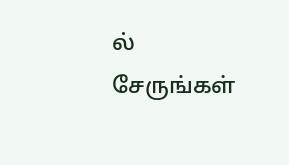ல் சேருங்கள்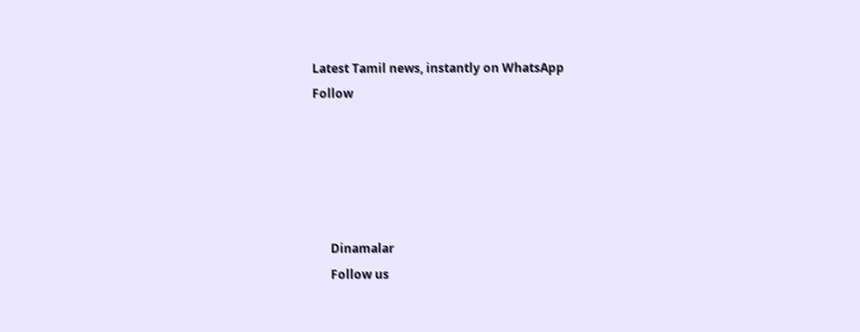Latest Tamil news, instantly on WhatsApp
Follow





      Dinamalar
      Follow us